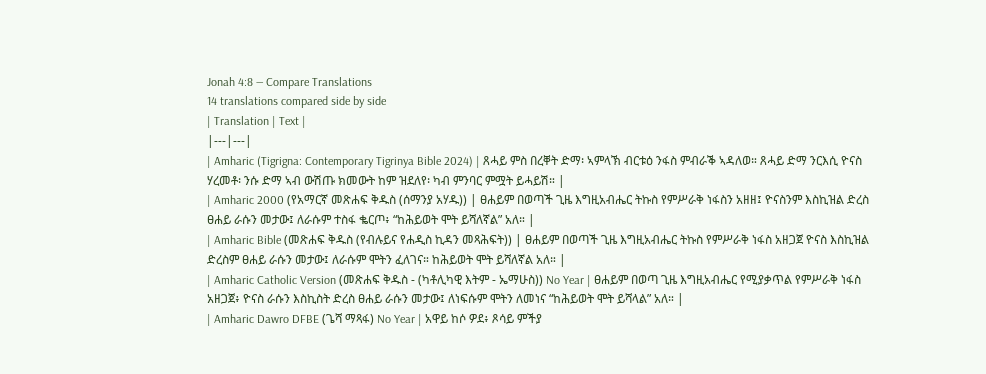Jonah 4:8 — Compare Translations
14 translations compared side by side
| Translation | Text |
|---|---|
| Amharic (Tigrigna: Contemporary Tigrinya Bible 2024) | ጸሓይ ምስ በረቐት ድማ፡ ኣምላኽ ብርቱዕ ንፋስ ምብራቕ ኣዳለወ። ጸሓይ ድማ ንርእሲ ዮናስ ሃረመቶ፡ ንሱ ድማ ኣብ ውሽጡ ክመውት ከም ዝደለየ፡ ካብ ምንባር ምሟት ይሓይሽ። |
| Amharic 2000 (የአማርኛ መጽሐፍ ቅዱስ (ሰማንያ አሃዱ)) | ፀሐይም በወጣች ጊዜ እግዚአብሔር ትኩስ የምሥራቅ ነፋስን አዘዘ፤ ዮናስንም እስኪዝል ድረስ ፀሐይ ራሱን መታው፤ ለራሱም ተስፋ ቈርጦ፥ “ከሕይወት ሞት ይሻለኛል” አለ። |
| Amharic Bible (መጽሐፍ ቅዱስ (የብሉይና የሐዲስ ኪዳን መጻሕፍት)) | ፀሐይም በወጣች ጊዜ እግዚአብሔር ትኩስ የምሥራቅ ነፋስ አዘጋጀ ዮናስ እስኪዝል ድረስም ፀሐይ ራሱን መታው፤ ለራሱም ሞትን ፈለገና። ከሕይወት ሞት ይሻለኛል አለ። |
| Amharic Catholic Version (መጽሐፍ ቅዱስ - (ካቶሊካዊ እትም - ኤማሁስ)) No Year | ፀሐይም በወጣ ጊዜ እግዚአብሔር የሚያቃጥል የምሥራቅ ነፋስ አዘጋጀ፥ ዮናስ ራሱን እስኪስት ድረስ ፀሐይ ራሱን መታው፤ ለነፍሱም ሞትን ለመነና “ከሕይወት ሞት ይሻላል” አለ። |
| Amharic Dawro DFBE (ጌሻ ማጻፋ) No Year | አዋይ ከሶ ዎደ፥ ጾሳይ ምችያ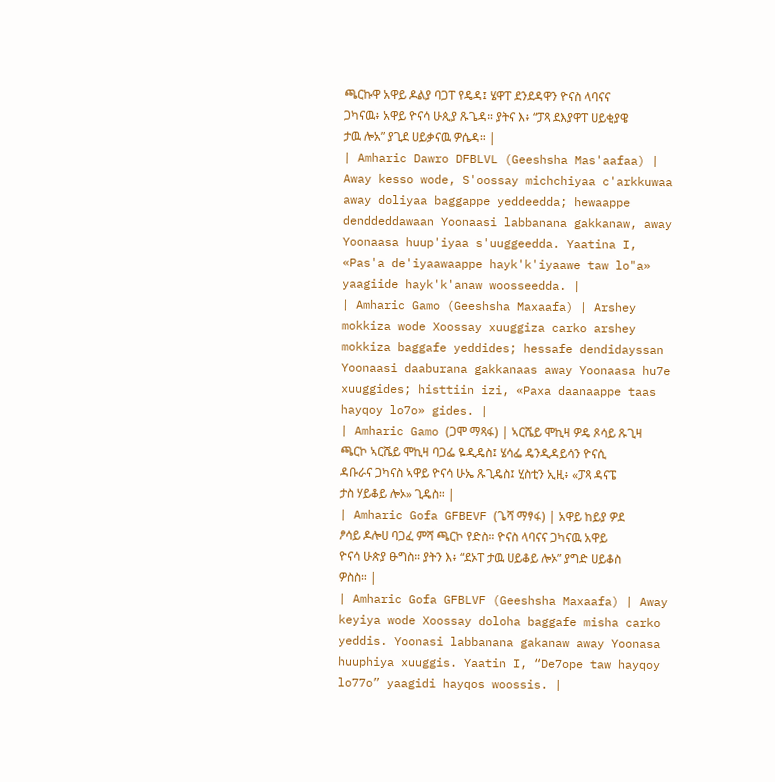ጫርኩዋ አዋይ ዶልያ ባጋፐ የዴዳ፤ ሄዋፐ ደንደዳዋን ዮናስ ላባናና ጋካናዉ፥ አዋይ ዮናሳ ሁጲያ ጹጌዳ። ያትና እ፥ “ፓጻ ደእያዋፐ ሀይቂያዌ ታዉ ሎአ” ያጊደ ሀይቃናዉ ዎሴዳ። |
| Amharic Dawro DFBLVL (Geeshsha Mas'aafaa) | Away kesso wode, S'oossay michchiyaa c'arkkuwaa away doliyaa baggappe yeddeedda; hewaappe denddeddawaan Yoonaasi labbanana gakkanaw, away Yoonaasa huup'iyaa s'uuggeedda. Yaatina I, «Pas'a de'iyaawaappe hayk'k'iyaawe taw lo"a» yaagiide hayk'k'anaw woosseedda. |
| Amharic Gamo (Geeshsha Maxaafa) | Arshey mokkiza wode Xoossay xuuggiza carko arshey mokkiza baggafe yeddides; hessafe dendidayssan Yoonaasi daaburana gakkanaas away Yoonaasa hu7e xuuggides; histtiin izi, «Paxa daanaappe taas hayqoy lo7o» gides. |
| Amharic Gamo (ጋሞ ማጻፋ) | ኣርሼይ ሞኪዛ ዎዴ ጾሳይ ጹጊዛ ጫርኮ ኣርሼይ ሞኪዛ ባጋፌ ዬዲዴስ፤ ሄሳፌ ዴንዲዳይሳን ዮናሲ ዳቡራና ጋካናስ ኣዋይ ዮናሳ ሁኤ ጹጊዴስ፤ ሂስቲን ኢዚ፥ «ፓጻ ዳናፔ ታስ ሃይቆይ ሎኦ» ጊዴስ። |
| Amharic Gofa GFBEVF (ጌሻ ማፃፋ) | አዋይ ከይያ ዎደ ፆሳይ ዶሎሀ ባጋፈ ምሻ ጫርኮ የድስ። ዮናስ ላባናና ጋካናዉ አዋይ ዮናሳ ሁጵያ ፁግስ። ያትን እ፥ “ደኦፐ ታዉ ሀይቆይ ሎኦ” ያግድ ሀይቆስ ዎስስ። |
| Amharic Gofa GFBLVF (Geeshsha Maxaafa) | Away keyiya wode Xoossay doloha baggafe misha carko yeddis. Yoonasi labbanana gakanaw away Yoonasa huuphiya xuuggis. Yaatin I, “De7ope taw hayqoy lo77o” yaagidi hayqos woossis. |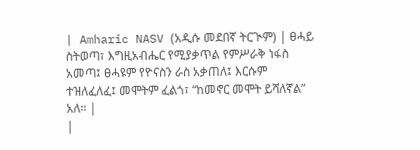| Amharic NASV (አዲሱ መደበኛ ትርጒም) | ፀሓይ ስትወጣ፣ እግዚአብሔር የሚያቃጥል የምሥራቅ ነፋስ አመጣ፤ ፀሓዩም የዮናስን ራስ አቃጠለ፤ እርሱም ተዝለፈለፈ፤ መሞትም ፈልጎ፣ “ከመኖር መሞት ይሻለኛል” አለ። |
|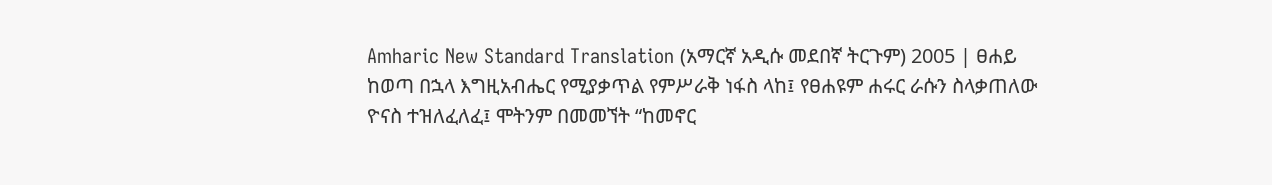Amharic New Standard Translation (አማርኛ አዲሱ መደበኛ ትርጉም) 2005 | ፀሐይ ከወጣ በኋላ እግዚአብሔር የሚያቃጥል የምሥራቅ ነፋስ ላከ፤ የፀሐዩም ሐሩር ራሱን ስላቃጠለው ዮናስ ተዝለፈለፈ፤ ሞትንም በመመኘት “ከመኖር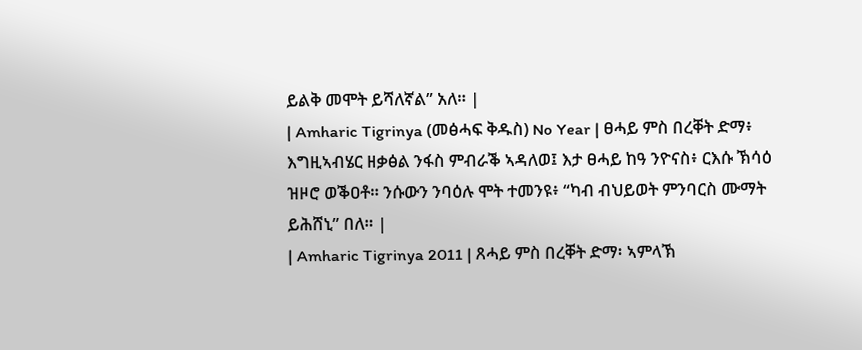ይልቅ መሞት ይሻለኛል” አለ። |
| Amharic Tigrinya (መፅሓፍ ቅዱስ) No Year | ፀሓይ ምስ በረቐት ድማ፥ እግዚኣብሄር ዘቃፅል ንፋስ ምብራቕ ኣዳለወ፤ እታ ፀሓይ ከዓ ንዮናስ፥ ርእሱ ኽሳዕ ዝዞሮ ወቕዐቶ። ንሱውን ንባዕሉ ሞት ተመንዩ፥ “ካብ ብህይወት ምንባርስ ሙማት ይሕሸኒ” በለ። |
| Amharic Tigrinya 2011 | ጸሓይ ምስ በረቐት ድማ፡ ኣምላኽ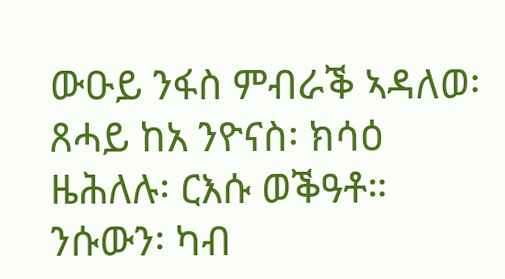ውዑይ ንፋስ ምብራቕ ኣዳለወ፡ ጸሓይ ከአ ንዮናስ፡ ክሳዕ ዜሕለሉ፡ ርእሱ ወቕዓቶ። ንሱውን፡ ካብ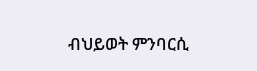ብህይወት ምንባርሲ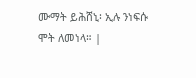ሙማት ይሕሸኒ፡ ኢሉ ንነፍሱ ሞት ለመነላ። |